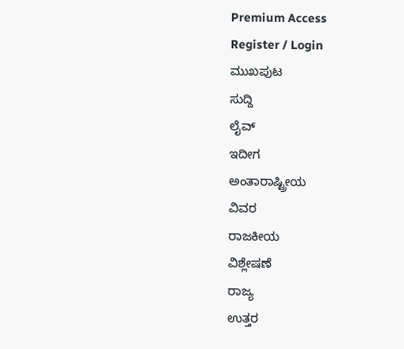Premium Access
Register / Login
ಮುಖಪುಟ
ಸುದ್ದಿ
ಲೈವ್
ಇದೀಗ
ಅಂತಾರಾಷ್ಟ್ರೀಯ
ವಿವರ
ರಾಜಕೀಯ
ವಿಶ್ಲೇಷಣೆ
ರಾಜ್ಯ
ಉತ್ತರ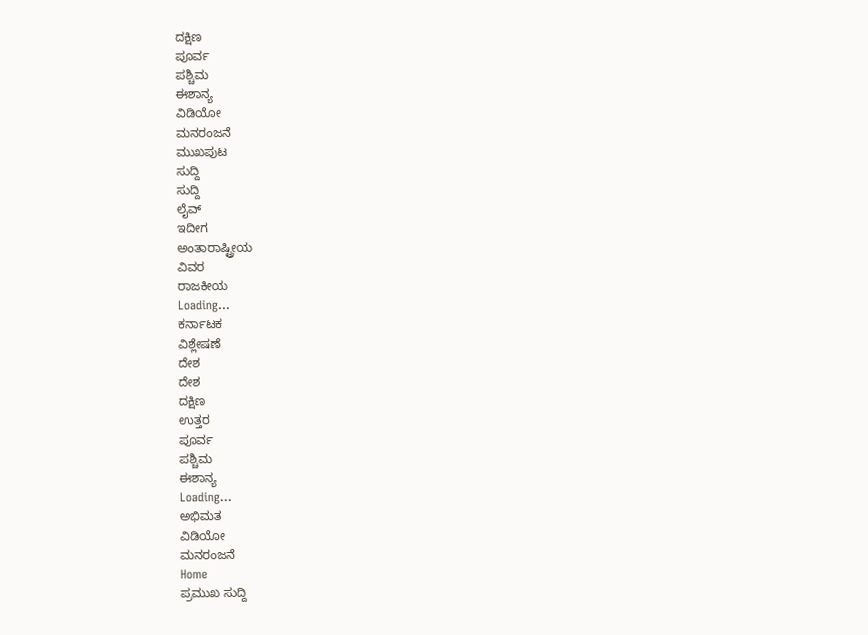ದಕ್ಷಿಣ
ಪೂರ್ವ
ಪಶ್ಚಿಮ
ಈಶಾನ್ಯ
ವಿಡಿಯೋ
ಮನರಂಜನೆ
ಮುಖಪುಟ
ಸುದ್ದಿ
ಸುದ್ದಿ
ಲೈವ್
ಇದೀಗ
ಅಂತಾರಾಷ್ಟ್ರೀಯ
ವಿವರ
ರಾಜಕೀಯ
Loading...
ಕರ್ನಾಟಕ
ವಿಶ್ಲೇಷಣೆ
ದೇಶ
ದೇಶ
ದಕ್ಷಿಣ
ಉತ್ತರ
ಪೂರ್ವ
ಪಶ್ಚಿಮ
ಈಶಾನ್ಯ
Loading...
ಅಭಿಮತ
ವಿಡಿಯೋ
ಮನರಂಜನೆ
Home
ಪ್ರಮುಖ ಸುದ್ದಿ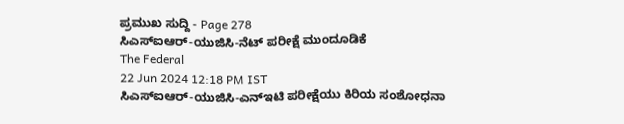ಪ್ರಮುಖ ಸುದ್ದಿ - Page 278
ಸಿಎಸ್ಐಆರ್-ಯುಜಿಸಿ-ನೆಟ್ ಪರೀಕ್ಷೆ ಮುಂದೂಡಿಕೆ
The Federal
22 Jun 2024 12:18 PM IST
ಸಿಎಸ್ಐಆರ್-ಯುಜಿಸಿ-ಎನ್ಇಟಿ ಪರೀಕ್ಷೆಯು ಕಿರಿಯ ಸಂಶೋಧನಾ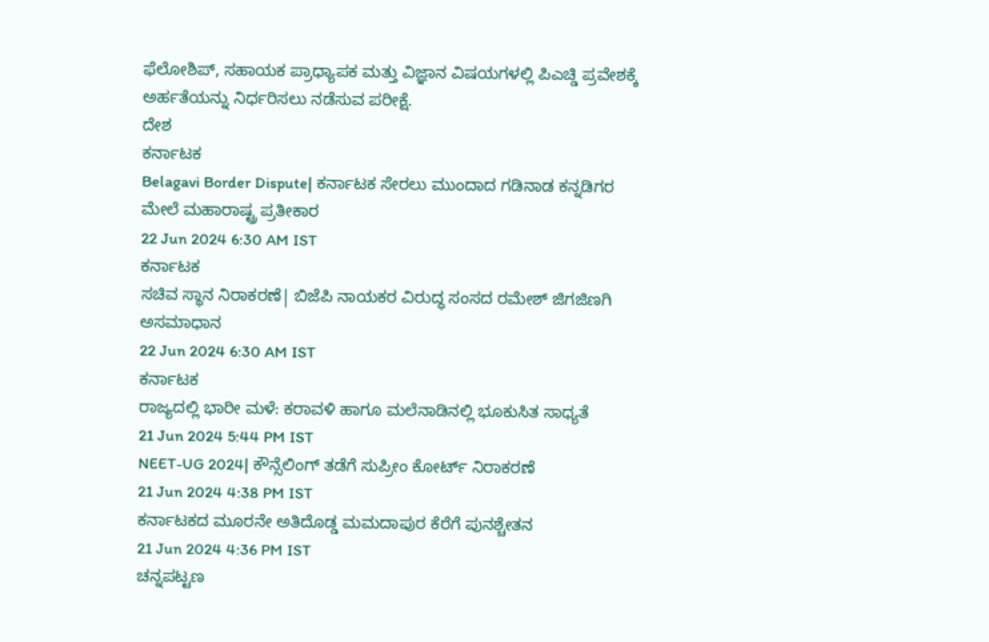ಫೆಲೋಶಿಪ್, ಸಹಾಯಕ ಪ್ರಾಧ್ಯಾಪಕ ಮತ್ತು ವಿಜ್ಞಾನ ವಿಷಯಗಳಲ್ಲಿ ಪಿಎಚ್ಡಿ ಪ್ರವೇಶಕ್ಕೆ ಅರ್ಹತೆಯನ್ನು ನಿರ್ಧರಿಸಲು ನಡೆಸುವ ಪರೀಕ್ಷೆ.
ದೇಶ
ಕರ್ನಾಟಕ
Belagavi Border Dispute| ಕರ್ನಾಟಕ ಸೇರಲು ಮುಂದಾದ ಗಡಿನಾಡ ಕನ್ನಡಿಗರ ಮೇಲೆ ಮಹಾರಾಷ್ಟ್ರ ಪ್ರತೀಕಾರ
22 Jun 2024 6:30 AM IST
ಕರ್ನಾಟಕ
ಸಚಿವ ಸ್ಥಾನ ನಿರಾಕರಣೆ| ಬಿಜೆಪಿ ನಾಯಕರ ವಿರುದ್ಧ ಸಂಸದ ರಮೇಶ್ ಜಿಗಜಿಣಗಿ ಅಸಮಾಧಾನ
22 Jun 2024 6:30 AM IST
ಕರ್ನಾಟಕ
ರಾಜ್ಯದಲ್ಲಿ ಭಾರೀ ಮಳೆ: ಕರಾವಳಿ ಹಾಗೂ ಮಲೆನಾಡಿನಲ್ಲಿ ಭೂಕುಸಿತ ಸಾಧ್ಯತೆ
21 Jun 2024 5:44 PM IST
NEET-UG 2024| ಕೌನ್ಸೆಲಿಂಗ್ ತಡೆಗೆ ಸುಪ್ರೀಂ ಕೋರ್ಟ್ ನಿರಾಕರಣೆ
21 Jun 2024 4:38 PM IST
ಕರ್ನಾಟಕದ ಮೂರನೇ ಅತಿದೊಡ್ಡ ಮಮದಾಪುರ ಕೆರೆಗೆ ಪುನಶ್ಚೇತನ
21 Jun 2024 4:36 PM IST
ಚನ್ನಪಟ್ಟಣ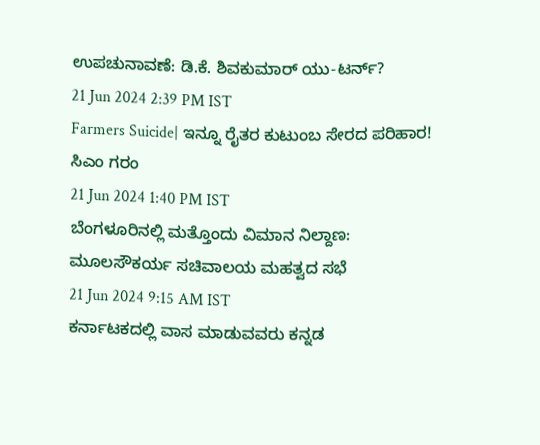ಉಪಚುನಾವಣೆ: ಡಿ.ಕೆ. ಶಿವಕುಮಾರ್ ಯು-ಟರ್ನ್?
21 Jun 2024 2:39 PM IST
Farmers Suicide| ಇನ್ನೂ ರೈತರ ಕುಟುಂಬ ಸೇರದ ಪರಿಹಾರ! ಸಿಎಂ ಗರಂ
21 Jun 2024 1:40 PM IST
ಬೆಂಗಳೂರಿನಲ್ಲಿ ಮತ್ತೊಂದು ವಿಮಾನ ನಿಲ್ದಾಣ: ಮೂಲಸೌಕರ್ಯ ಸಚಿವಾಲಯ ಮಹತ್ವದ ಸಭೆ
21 Jun 2024 9:15 AM IST
ಕರ್ನಾಟಕದಲ್ಲಿ ವಾಸ ಮಾಡುವವರು ಕನ್ನಡ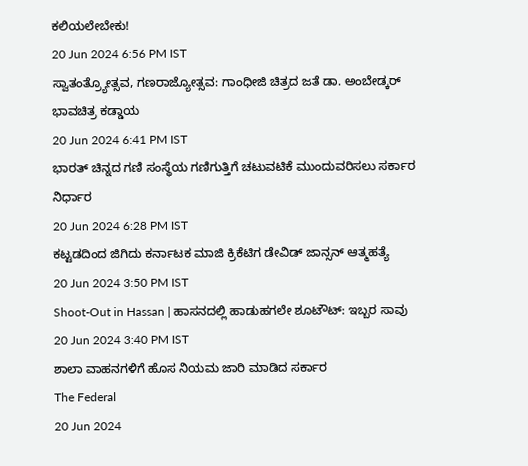ಕಲಿಯಲೇಬೇಕು!
20 Jun 2024 6:56 PM IST
ಸ್ವಾತಂತ್ರ್ಯೋತ್ಸವ, ಗಣರಾಜ್ಯೋತ್ಸವ: ಗಾಂಧೀಜಿ ಚಿತ್ರದ ಜತೆ ಡಾ. ಅಂಬೇಡ್ಕರ್ ಭಾವಚಿತ್ರ ಕಡ್ಡಾಯ
20 Jun 2024 6:41 PM IST
ಭಾರತ್ ಚಿನ್ನದ ಗಣಿ ಸಂಸ್ಥೆಯ ಗಣಿಗುತ್ತಿಗೆ ಚಟುವಟಿಕೆ ಮುಂದುವರಿಸಲು ಸರ್ಕಾರ ನಿರ್ಧಾರ
20 Jun 2024 6:28 PM IST
ಕಟ್ಟಡದಿಂದ ಜಿಗಿದು ಕರ್ನಾಟಕ ಮಾಜಿ ಕ್ರಿಕೆಟಿಗ ಡೇವಿಡ್ ಜಾನ್ಸನ್ ಆತ್ಮಹತ್ಯೆ
20 Jun 2024 3:50 PM IST
Shoot-Out in Hassan | ಹಾಸನದಲ್ಲಿ ಹಾಡುಹಗಲೇ ಶೂಟೌಟ್: ಇಬ್ಬರ ಸಾವು
20 Jun 2024 3:40 PM IST
ಶಾಲಾ ವಾಹನಗಳಿಗೆ ಹೊಸ ನಿಯಮ ಜಾರಿ ಮಾಡಿದ ಸರ್ಕಾರ
The Federal
20 Jun 2024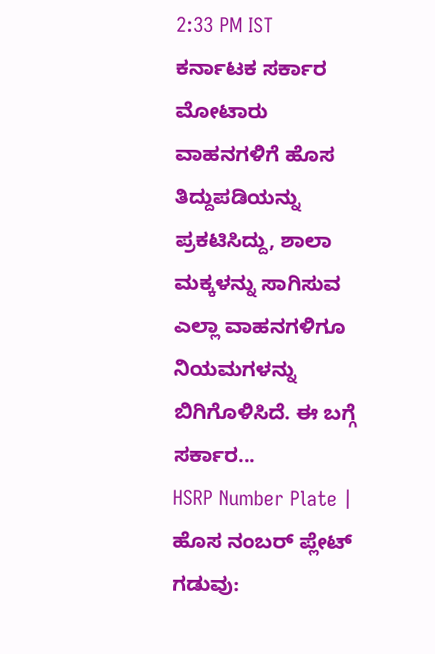2:33 PM IST
ಕರ್ನಾಟಕ ಸರ್ಕಾರ ಮೋಟಾರು ವಾಹನಗಳಿಗೆ ಹೊಸ ತಿದ್ದುಪಡಿಯನ್ನು ಪ್ರಕಟಿಸಿದ್ದು, ಶಾಲಾ ಮಕ್ಕಳನ್ನು ಸಾಗಿಸುವ ಎಲ್ಲಾ ವಾಹನಗಳಿಗೂ ನಿಯಮಗಳನ್ನು ಬಿಗಿಗೊಳಿಸಿದೆ. ಈ ಬಗ್ಗೆ ಸರ್ಕಾರ...
HSRP Number Plate | ಹೊಸ ನಂಬರ್ ಪ್ಲೇಟ್ ಗಡುವು: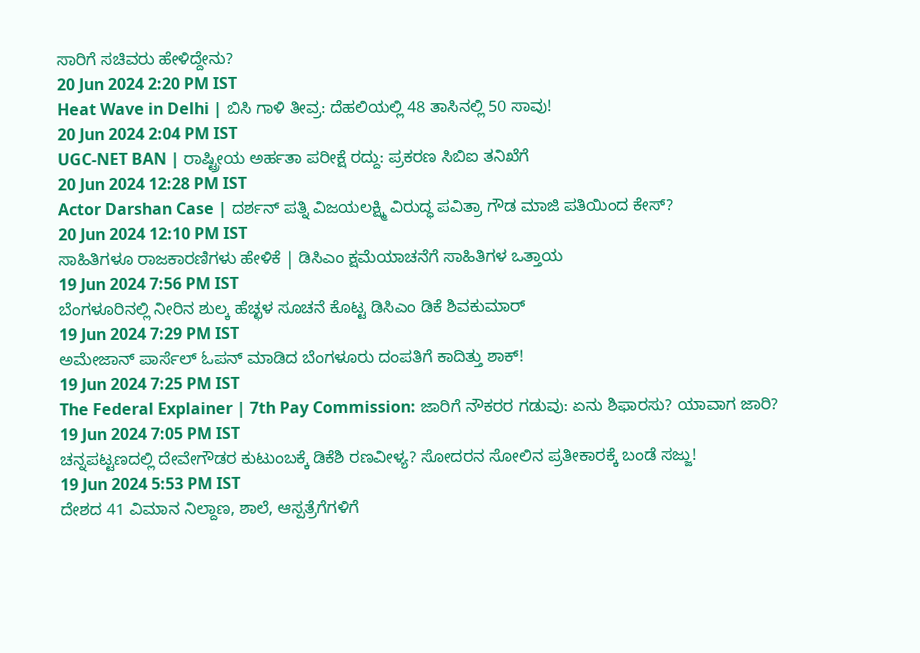ಸಾರಿಗೆ ಸಚಿವರು ಹೇಳಿದ್ದೇನು?
20 Jun 2024 2:20 PM IST
Heat Wave in Delhi | ಬಿಸಿ ಗಾಳಿ ತೀವ್ರ: ದೆಹಲಿಯಲ್ಲಿ 48 ತಾಸಿನಲ್ಲಿ 50 ಸಾವು!
20 Jun 2024 2:04 PM IST
UGC-NET BAN | ರಾಷ್ಟ್ರೀಯ ಅರ್ಹತಾ ಪರೀಕ್ಷೆ ರದ್ದು: ಪ್ರಕರಣ ಸಿಬಿಐ ತನಿಖೆಗೆ
20 Jun 2024 12:28 PM IST
Actor Darshan Case | ದರ್ಶನ್ ಪತ್ನಿ ವಿಜಯಲಕ್ಷ್ಮಿ ವಿರುದ್ಧ ಪವಿತ್ರಾ ಗೌಡ ಮಾಜಿ ಪತಿಯಿಂದ ಕೇಸ್?
20 Jun 2024 12:10 PM IST
ಸಾಹಿತಿಗಳೂ ರಾಜಕಾರಣಿಗಳು ಹೇಳಿಕೆ | ಡಿಸಿಎಂ ಕ್ಷಮೆಯಾಚನೆಗೆ ಸಾಹಿತಿಗಳ ಒತ್ತಾಯ
19 Jun 2024 7:56 PM IST
ಬೆಂಗಳೂರಿನಲ್ಲಿ ನೀರಿನ ಶುಲ್ಕ ಹೆಚ್ಛಳ ಸೂಚನೆ ಕೊಟ್ಟ ಡಿಸಿಎಂ ಡಿಕೆ ಶಿವಕುಮಾರ್
19 Jun 2024 7:29 PM IST
ಅಮೇಜಾನ್ ಪಾರ್ಸೆಲ್ ಓಪನ್ ಮಾಡಿದ ಬೆಂಗಳೂರು ದಂಪತಿಗೆ ಕಾದಿತ್ತು ಶಾಕ್!
19 Jun 2024 7:25 PM IST
The Federal Explainer | 7th Pay Commission: ಜಾರಿಗೆ ನೌಕರರ ಗಡುವು: ಏನು ಶಿಫಾರಸು? ಯಾವಾಗ ಜಾರಿ?
19 Jun 2024 7:05 PM IST
ಚನ್ನಪಟ್ಟಣದಲ್ಲಿ ದೇವೇಗೌಡರ ಕುಟುಂಬಕ್ಕೆ ಡಿಕೆಶಿ ರಣವೀಳ್ಯ? ಸೋದರನ ಸೋಲಿನ ಪ್ರತೀಕಾರಕ್ಕೆ ಬಂಡೆ ಸಜ್ಜು!
19 Jun 2024 5:53 PM IST
ದೇಶದ 41 ವಿಮಾನ ನಿಲ್ದಾಣ, ಶಾಲೆ, ಆಸ್ಪತ್ರೆಗೆಗಳಿಗೆ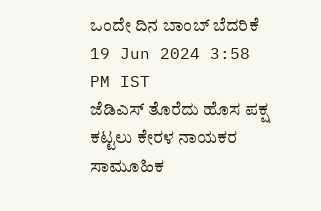ಒಂದೇ ದಿನ ಬಾಂಬ್ ಬೆದರಿಕೆ
19 Jun 2024 3:58 PM IST
ಜೆಡಿಎಸ್ ತೊರೆದು ಹೊಸ ಪಕ್ಷ ಕಟ್ಟಲು ಕೇರಳ ನಾಯಕರ ಸಾಮೂಹಿಕ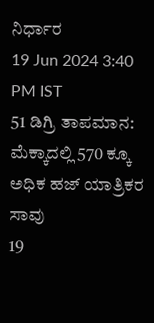ನಿರ್ಧಾರ
19 Jun 2024 3:40 PM IST
51 ಡಿಗ್ರಿ ತಾಪಮಾನ: ಮೆಕ್ಕಾದಲ್ಲಿ 570 ಕ್ಕೂ ಅಧಿಕ ಹಜ್ ಯಾತ್ರಿಕರ ಸಾವು
19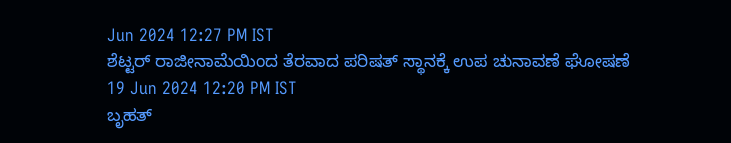Jun 2024 12:27 PM IST
ಶೆಟ್ಟರ್ ರಾಜೀನಾಮೆಯಿಂದ ತೆರವಾದ ಪರಿಷತ್ ಸ್ಥಾನಕ್ಕೆ ಉಪ ಚುನಾವಣೆ ಘೋಷಣೆ
19 Jun 2024 12:20 PM IST
ಬೃಹತ್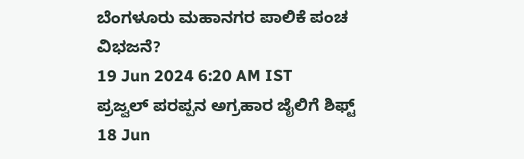ಬೆಂಗಳೂರು ಮಹಾನಗರ ಪಾಲಿಕೆ ಪಂಚ ವಿಭಜನೆ?
19 Jun 2024 6:20 AM IST
ಪ್ರಜ್ವಲ್ ಪರಪ್ಪನ ಅಗ್ರಹಾರ ಜೈಲಿಗೆ ಶಿಫ್ಟ್
18 Jun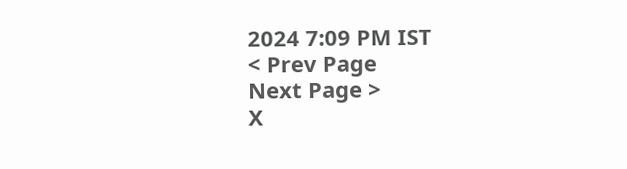2024 7:09 PM IST
< Prev Page
Next Page >
X